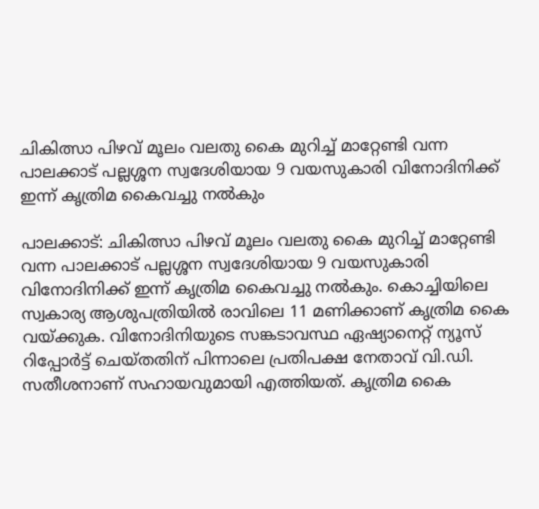ചികിത്സാ പിഴവ് മൂലം വലതു കൈ മുറിച്ച് മാറ്റേണ്ടി വന്ന പാലക്കാട് പല്ലശ്ശന സ്വദേശിയായ 9 വയസുകാരി വിനോദിനിക്ക് ഇന്ന് കൃത്രിമ കൈവച്ചു നൽകും

പാലക്കാട്: ചികിത്സാ പിഴവ് മൂലം വലതു കൈ മുറിച്ച് മാറ്റേണ്ടി വന്ന പാലക്കാട് പല്ലശ്ശന സ്വദേശിയായ 9 വയസുകാരി വിനോദിനിക്ക് ഇന്ന് കൃത്രിമ കൈവച്ചു നൽകും. കൊച്ചിയിലെ സ്വകാര്യ ആശുപത്രിയിൽ രാവിലെ 11 മണിക്കാണ് കൃത്രിമ കൈ വയ്ക്കുക. വിനോദിനിയുടെ സങ്കടാവസ്ഥ ഏഷ്യാനെറ്റ് ന്യൂസ് റിപ്പോർട്ട് ചെയ്തതിന് പിന്നാലെ പ്രതിപക്ഷ നേതാവ് വി.ഡി. സതീശനാണ് സഹായവുമായി എത്തിയത്. കൃത്രിമ കൈ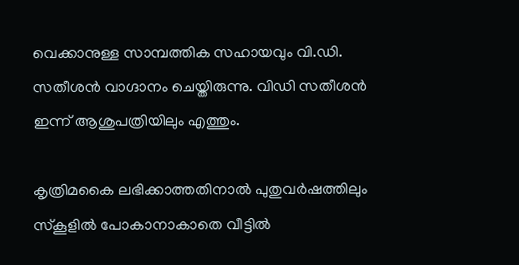വെക്കാനുള്ള സാമ്പത്തിക സഹായവും വി.ഡി. സതീശൻ വാഗ്ദാനം ചെയ്തിരുന്നു. വിഡി സതീശൻ ഇന്ന് ആശുപത്രിയിലും എത്തും.

കൃത്രിമകൈ ലഭിക്കാത്തതിനാൽ പുതുവർഷത്തിലും സ്കൂളിൽ പോകാനാകാതെ വീട്ടില്‍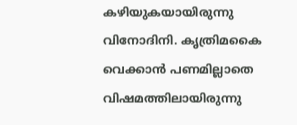കഴിയുകയായിരുന്നു വിനോദിനി. കൃത്രിമകൈ വെക്കാൻ പണമില്ലാതെ വിഷമത്തിലായിരുന്നു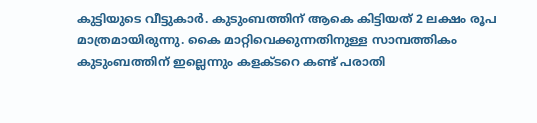കുട്ടിയുടെ വീട്ടുകാർ. കുടുംബത്തിന് ആകെ കിട്ടിയത് 2 ലക്ഷം രൂപ മാത്രമായിരുന്നു. കൈ മാറ്റിവെക്കുന്നതിനുള്ള സാമ്പത്തികം കുടുംബത്തിന് ഇല്ലെന്നും കളക്ടറെ കണ്ട് പരാതി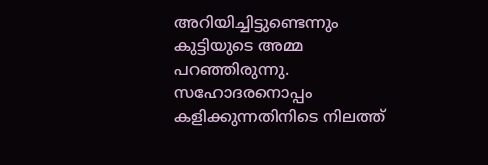അറിയിച്ചിട്ടുണ്ടെന്നും കുട്ടിയുടെ അമ്മ പറഞ്ഞിരുന്നു. സഹോദരനൊപ്പം കളിക്കുന്നതിനിടെ നിലത്ത്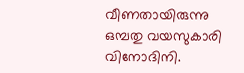വീണതായിരുന്നു ഒമ്പതു വയസുകാരി വിനോദിനി.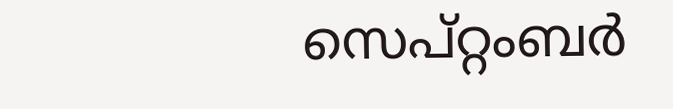സെപ്റ്റംബര്‍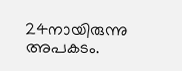24നായിരുന്നു അപകടം.